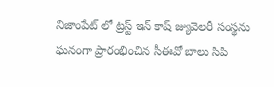నిజాంపేట్ లో ట్రస్ట్ ఇన్ కాష్ జ్యువెలరీ సంస్థను ఘనంగా ప్రారంభించిన సీఈవో బాలు సిపి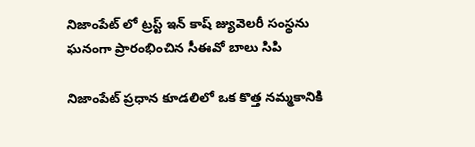నిజాంపేట్ లో ట్రస్ట్ ఇన్ కాష్ జ్యువెలరీ సంస్థను ఘనంగా ప్రారంభించిన సీఈవో బాలు సిపి

నిజాంపేట్ ప్రధాన కూడలిలో ఒక కొత్త నమ్మకానికి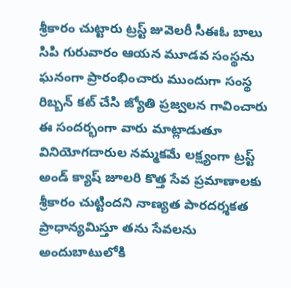శ్రీకారం చుట్టారు ట్రస్ట్ జువెలరీ సీఈఓ బాలు సిపి గురువారం ఆయన మూడవ సంస్థను ఘనంగా ప్రారంభించారు ముందుగా సంస్థ రిబ్బన్ కట్ చేసి జ్యోతి ప్రజ్వలన గావించారు ఈ సందర్భంగా వారు మాట్లాడుతూ వినియోగదారుల నమ్మకమే లక్ష్యంగా ట్రస్ట్ అండ్ క్యాష్ జూలరి కొత్త సేవ ప్రమాణాలకు శ్రీకారం చుట్టిందని నాణ్యత పారదర్శకత ప్రాధాన్యమిస్తూ తను సేవలను అందుబాటులోకి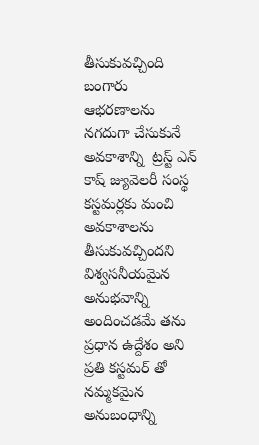తీసుకువచ్చింది బంగారు ఆభరణాలను నగదుగా చేసుకునే అవకాశాన్ని  ట్రస్ట్ ఎన్ కాష్ జ్యువెలరీ సంస్థ కస్టమర్లకు మంచి అవకాశాలను తీసుకువచ్చిందని విశ్వసనీయమైన అనుభవాన్ని అందించడమే తను ప్రధాన ఉద్దేశం అని ప్రతి కస్టమర్ తో నమ్మకమైన అనుబంధాన్ని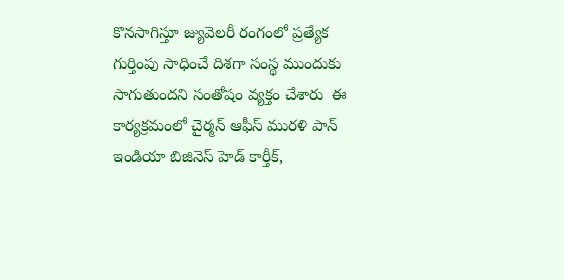కొనసాగిస్తూ జ్యువెలరీ రంగంలో ప్రత్యేక గుర్తింపు సాధించే దిశగా సంస్థ ముందుకు సాగుతుందని సంతోషం వ్యక్తం చేశారు  ఈ కార్యక్రమంలో చైర్మన్ ఆఫీస్ మురళి పాన్ ఇండియా బిజినెస్ హెడ్ కార్తీక్,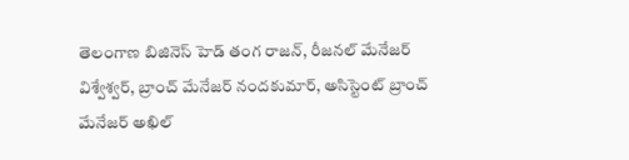తెలంగాణ బిజినెస్ హెడ్ తంగ రాజన్, రీజనల్ మేనేజర్ విశ్వేశ్వర్, బ్రాంచ్ మేనేజర్ నందకుమార్, అసిస్టెంట్ బ్రాంచ్ మేనేజర్ అఖిల్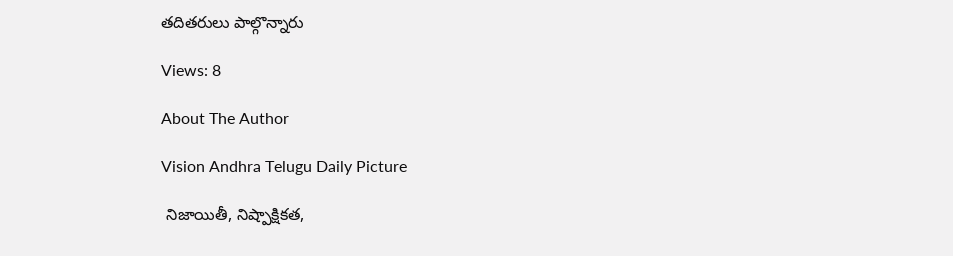తదితరులు పాల్గొన్నారు

Views: 8

About The Author

Vision Andhra Telugu Daily Picture

 నిజాయితీ, నిష్పాక్షికత,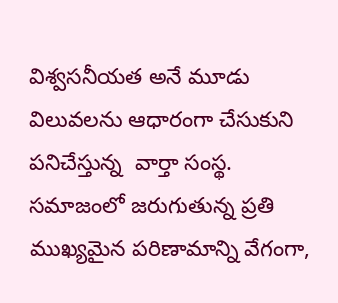విశ్వసనీయత అనే మూడు విలువలను ఆధారంగా చేసుకుని పనిచేస్తున్న  వార్తా సంస్థ. సమాజంలో జరుగుతున్న ప్రతి ముఖ్యమైన పరిణామాన్ని వేగంగా,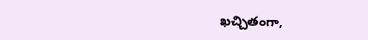ఖచ్చితంగా,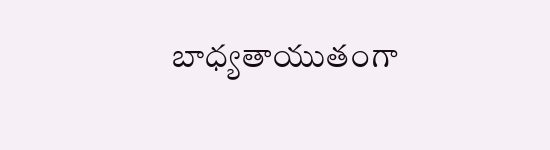బాధ్యతాయుతంగా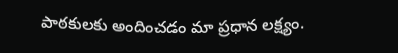పాఠకులకు అందించడం మా ప్రధాన లక్ష్యం.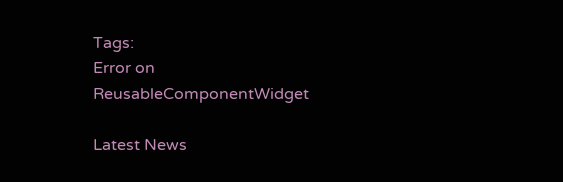Tags:
Error on ReusableComponentWidget

Latest News